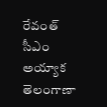రేవంత్ సీఎం అయ్యాక తెలంగాణా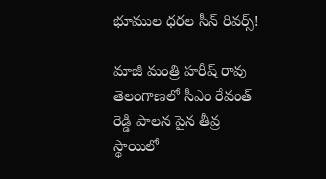భూముల ధరల సీన్ రివర్స్!

మాజీ మంత్రి హరీష్ రావు తెలంగాణలో సీఎం రేవంత్ రెడ్డి పాలన పైన తీవ్ర స్థాయిలో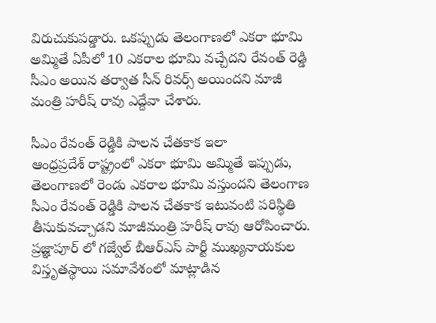విరుచుకుపడ్డారు. ఒకప్పుడు తెలంగాణలో ఎకరా భూమి అమ్మితే ఏపీలో 10 ఎకరాల భూమి వచ్చేదని రేవంత్ రెడ్డి సీఎం అయిన తర్వాత సీన్ రివర్స్ అయిందని మాజీ మంత్రి హరీష్ రావు ఎద్దేవా చేశారు.

సీఎం రేవంత్ రెడ్డికి పాలన చేతకాక ఇలా
ఆంధ్రప్రదేశ్ రాష్ట్రంలో ఎకరా భూమి అమ్మితే ఇప్పుడు, తెలంగాణలో రెండు ఎకరాల భూమి వస్తుందని తెలంగాణ సీఎం రేవంత్ రెడ్డికి పాలన చేతకాక ఇటువంటి పరిస్థితి తీసుకువచ్చాడని మాజీమంత్రి హరీష్ రావు ఆరోపించారు. ప్రజ్ఞాపూర్ లో గజ్వేల్ బీఆర్ఎస్ పార్టీ ముఖ్యనాయకుల విస్తృతస్థాయి సమావేశంలో మాట్లాడిన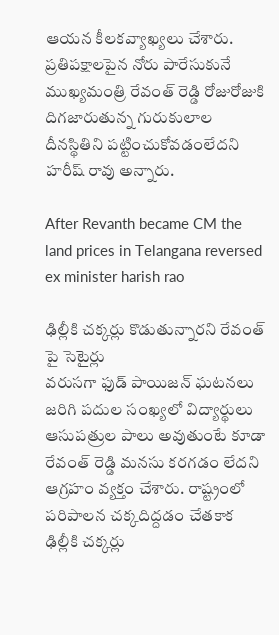ఆయన కీలకవ్యాఖ్యలు చేశారు. ప్రతిపక్షాలపైన నోరు పారేసుకునే ముఖ్యమంత్రి రేవంత్ రెడ్డి రోజురోజుకి దిగజారుతున్న గురుకులాల దీనస్థితిని పట్టించుకోవడంలేదని హరీష్ రావు అన్నారు.

After Revanth became CM the land prices in Telangana reversed ex minister harish rao

ఢిల్లీకి చక్కర్లు కొడుతున్నారని రేవంత్ పై సెటైర్లు
వరుసగా ఫుడ్ పాయిజన్ ఘటనలు జరిగి పదుల సంఖ్యలో విద్యార్థులు ఆసుపత్రుల పాలు అవుతుంటే కూడా రేవంత్ రెడ్డి మనసు కరగడం లేదని ఆగ్రహం వ్యక్తం చేశారు. రాష్ట్రంలో పరిపాలన చక్కదిద్దడం చేతకాక ఢిల్లీకి చక్కర్లు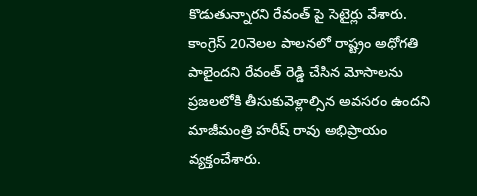కొడుతున్నారని రేవంత్ పై సెటైర్లు వేశారు. కాంగ్రెస్ 20నెలల పాలనలో రాష్ట్రం అధోగతి పాలైందని రేవంత్ రెడ్డి చేసిన మోసాలను ప్రజలలోకి తీసుకువెళ్లాల్సిన అవసరం ఉందని మాజీమంత్రి హరీష్ రావు అభిప్రాయం వ్యక్తంచేశారు.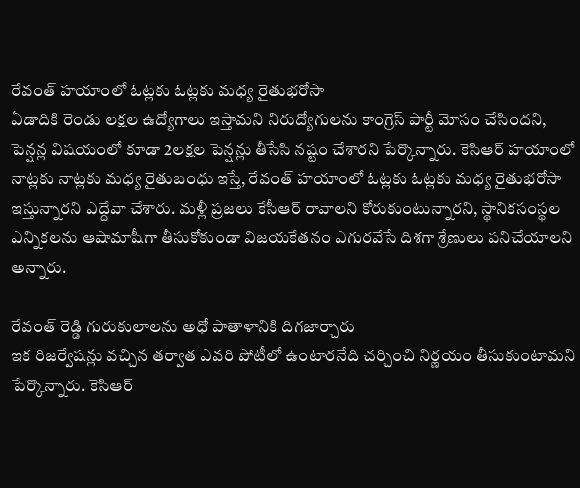రేవంత్ హయాంలో ఓట్లకు ఓట్లకు మధ్య రైతుభరోసా
ఏడాదికి రెండు లక్షల ఉద్యోగాలు ఇస్తామని నిరుద్యోగులను కాంగ్రెస్ పార్టీ మోసం చేసిందని, పెన్షన్ల విషయంలో కూడా 2లక్షల పెన్షన్లు తీసేసి నష్టం చేశారని పేర్కొన్నారు. కెసిఆర్ హయాంలో నాట్లకు నాట్లకు మధ్య రైతుబంధు ఇస్తే, రేవంత్ హయాంలో ఓట్లకు ఓట్లకు మధ్య రైతుభరోసా ఇస్తున్నారని ఎద్దేవా చేశారు. మళ్లీ ప్రజలు కేసీఆర్ రావాలని కోరుకుంటున్నారని, స్థానికసంస్థల ఎన్నికలను ఆషామాషీగా తీసుకోకుండా విజయకేతనం ఎగురవేసే దిశగా శ్రేణులు పనిచేయాలని అన్నారు.

రేవంత్ రెడ్డి గురుకులాలను అధో పాతాళానికి దిగజార్చారు
ఇక రిజర్వేషన్లు వచ్చిన తర్వాత ఎవరి పోటీలో ఉంటారనేది చర్చించి నిర్ణయం తీసుకుంటామని పేర్కొన్నారు. కెసిఆర్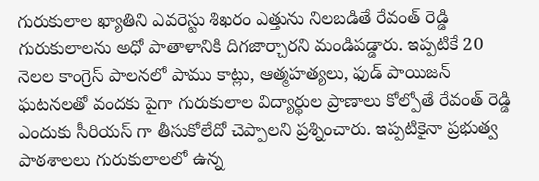గురుకులాల ఖ్యాతిని ఎవరెస్టు శిఖరం ఎత్తును నిలబడితే రేవంత్ రెడ్డి గురుకులాలను అధో పాతాళానికి దిగజార్చారని మండిపడ్డారు. ఇప్పటికే 20 నెలల కాంగ్రెస్ పాలనలో పాము కాట్లు, ఆత్మహత్యలు, ఫుడ్ పాయిజన్ ఘటనలతో వందకు పైగా గురుకులాల విద్యార్థుల ప్రాణాలు కోల్పోతే రేవంత్ రెడ్డి ఎందుకు సీరియస్ గా తీసుకోలేదో చెప్పాలని ప్రశ్నించారు. ఇప్పటికైనా ప్రభుత్వ పాఠశాలలు గురుకులాలలో ఉన్న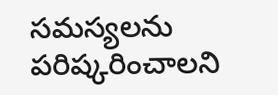సమస్యలను పరిష్కరించాలని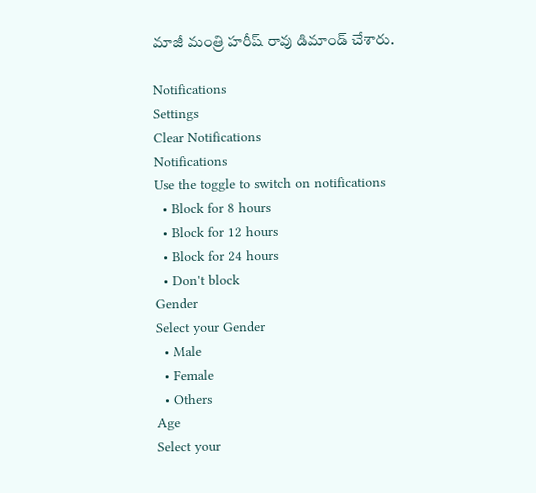మాజీ మంత్రి హరీష్ రావు డిమాండ్ చేశారు.

Notifications
Settings
Clear Notifications
Notifications
Use the toggle to switch on notifications
  • Block for 8 hours
  • Block for 12 hours
  • Block for 24 hours
  • Don't block
Gender
Select your Gender
  • Male
  • Female
  • Others
Age
Select your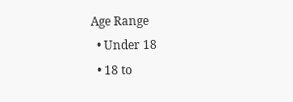Age Range
  • Under 18
  • 18 to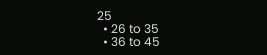25
  • 26 to 35
  • 36 to 45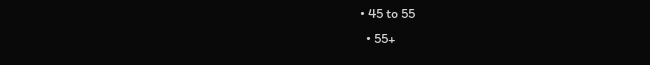• 45 to 55
  • 55+